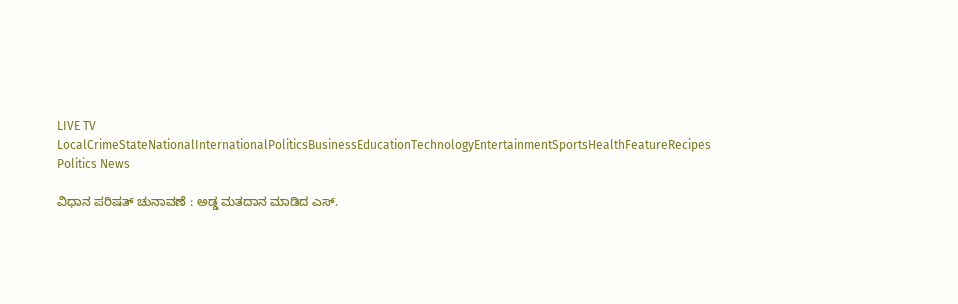LIVE TV LocalCrimeStateNationalInternationalPoliticsBusinessEducationTechnologyEntertainmentSportsHealthFeatureRecipes
Politics News

ವಿಧಾನ ಪರಿಷತ್ ಚುನಾವಣೆ : ಅಡ್ಡ ಮತದಾನ ಮಾಡಿದ ಎಸ್.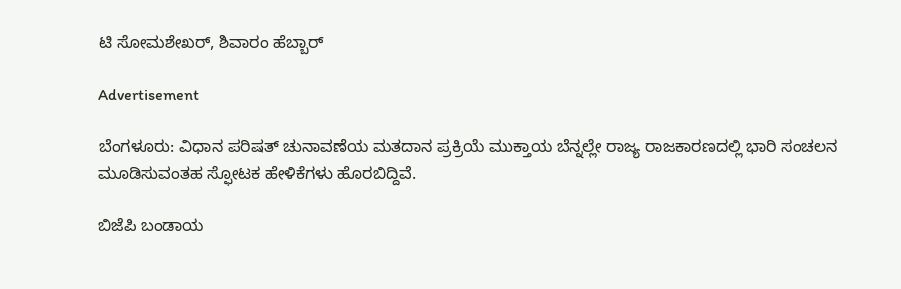ಟಿ ಸೋಮಶೇಖರ್, ಶಿವಾರಂ ಹೆಬ್ಬಾರ್

Advertisement

ಬೆಂಗಳೂರು: ವಿಧಾನ ಪರಿಷತ್ ಚುನಾವಣೆಯ ಮತದಾನ ಪ್ರಕ್ರಿಯೆ ಮುಕ್ತಾಯ ಬೆನ್ನಲ್ಲೇ ರಾಜ್ಯ ರಾಜಕಾರಣದಲ್ಲಿ ಭಾರಿ ಸಂಚಲನ ಮೂಡಿಸುವಂತಹ ಸ್ಫೋಟಕ ಹೇಳಿಕೆಗಳು ಹೊರಬಿದ್ದಿವೆ.

ಬಿಜೆಪಿ ಬಂಡಾಯ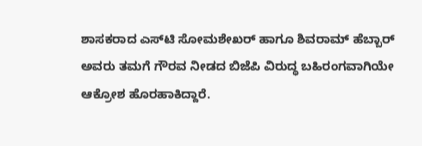ಶಾಸಕರಾದ ಎಸ್‌ಟಿ ಸೋಮಶೇಖರ್ ಹಾಗೂ ಶಿವರಾಮ್ ಹೆಬ್ಬಾರ್ ಅವರು ತಮಗೆ ಗೌರವ ನೀಡದ ಬಿಜೆಪಿ ವಿರುದ್ಧ ಬಹಿರಂಗವಾಗಿಯೇ ಆಕ್ರೋಶ ಹೊರಹಾಕಿದ್ದಾರೆ.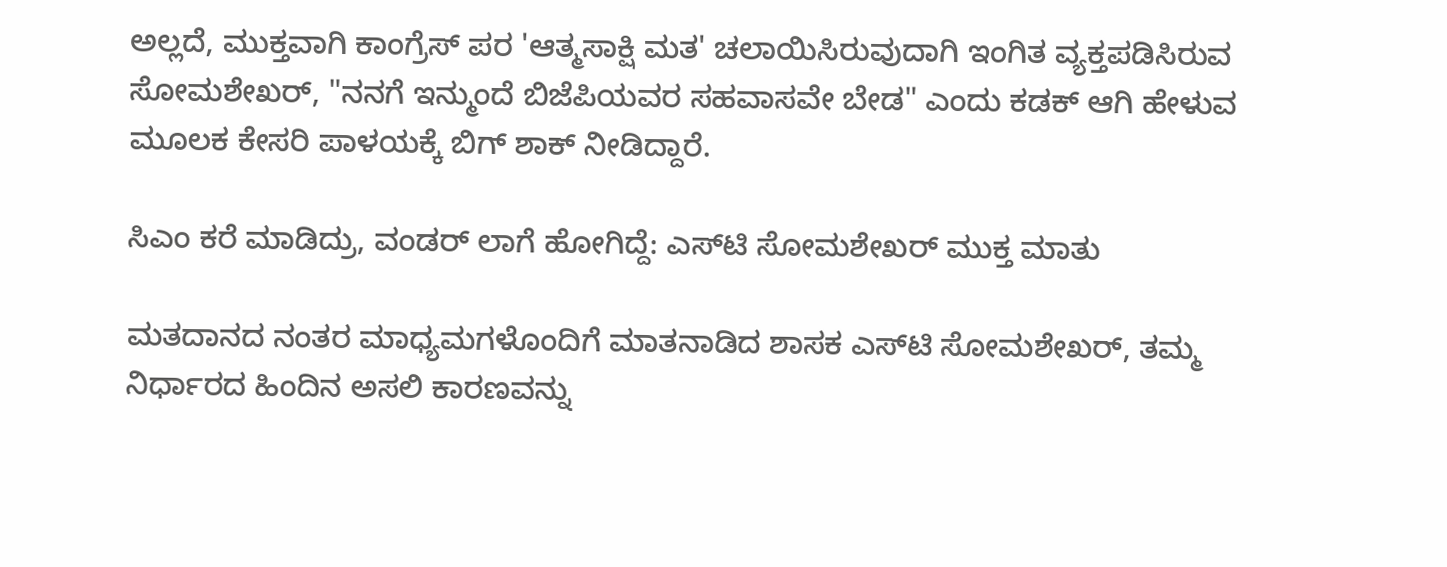ಅಲ್ಲದೆ, ಮುಕ್ತವಾಗಿ ಕಾಂಗ್ರೆಸ್ ಪರ 'ಆತ್ಮಸಾಕ್ಷಿ ಮತ' ಚಲಾಯಿಸಿರುವುದಾಗಿ ಇಂಗಿತ ವ್ಯಕ್ತಪಡಿಸಿರುವ ಸೋಮಶೇಖರ್, "ನನಗೆ ಇನ್ಮುಂದೆ ಬಿಜೆಪಿಯವರ ಸಹವಾಸವೇ ಬೇಡ" ಎಂದು ಕಡಕ್ ಆಗಿ ಹೇಳುವ ಮೂಲಕ ಕೇಸರಿ ಪಾಳಯಕ್ಕೆ ಬಿಗ್ ಶಾಕ್ ನೀಡಿದ್ದಾರೆ.

ಸಿಎಂ ಕರೆ ಮಾಡಿದ್ರು, ವಂಡರ್ ಲಾಗೆ ಹೋಗಿದ್ದೆ: ಎಸ್‌ಟಿ ಸೋಮಶೇಖರ್ ಮುಕ್ತ ಮಾತು

ಮತದಾನದ ನಂತರ ಮಾಧ್ಯಮಗಳೊಂದಿಗೆ ಮಾತನಾಡಿದ ಶಾಸಕ ಎಸ್‌ಟಿ ಸೋಮಶೇಖರ್, ತಮ್ಮ ನಿರ್ಧಾರದ ಹಿಂದಿನ ಅಸಲಿ ಕಾರಣವನ್ನು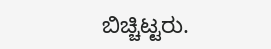ಬಿಚ್ಚಿಟ್ಟರು.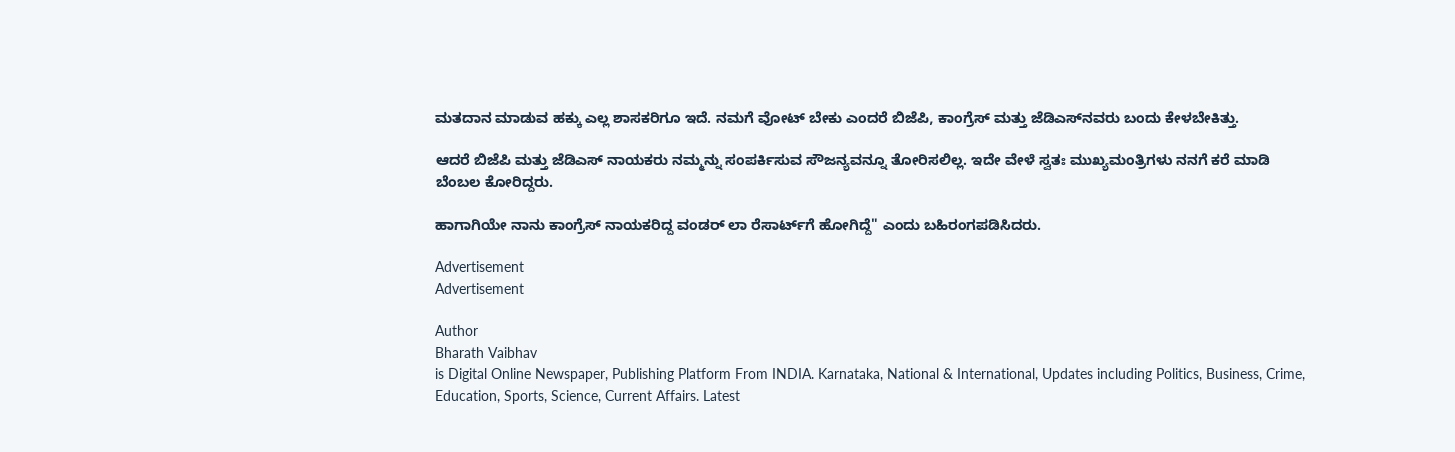ಮತದಾನ ಮಾಡುವ ಹಕ್ಕು ಎಲ್ಲ ಶಾಸಕರಿಗೂ ಇದೆ. ನಮಗೆ ವೋಟ್ ಬೇಕು ಎಂದರೆ ಬಿಜೆಪಿ, ಕಾಂಗ್ರೆಸ್ ಮತ್ತು ಜೆಡಿಎಸ್‌ನವರು ಬಂದು ಕೇಳಬೇಕಿತ್ತು.

ಆದರೆ ಬಿಜೆಪಿ ಮತ್ತು ಜೆಡಿಎಸ್ ನಾಯಕರು ನಮ್ಮನ್ನು ಸಂಪರ್ಕಿಸುವ ಸೌಜನ್ಯವನ್ನೂ ತೋರಿಸಲಿಲ್ಲ. ಇದೇ ವೇಳೆ ಸ್ವತಃ ಮುಖ್ಯಮಂತ್ರಿಗಳು ನನಗೆ ಕರೆ ಮಾಡಿ ಬೆಂಬಲ ಕೋರಿದ್ದರು.

ಹಾಗಾಗಿಯೇ ನಾನು ಕಾಂಗ್ರೆಸ್ ನಾಯಕರಿದ್ದ ವಂಡರ್ ಲಾ ರೆಸಾರ್ಟ್‌ಗೆ ಹೋಗಿದ್ದೆ" ಎಂದು ಬಹಿರಂಗಪಡಿಸಿದರು.

Advertisement
Advertisement

Author
Bharath Vaibhav
is Digital Online Newspaper, Publishing Platform From INDIA. Karnataka, National & International, Updates including Politics, Business, Crime, Education, Sports, Science, Current Affairs. Latest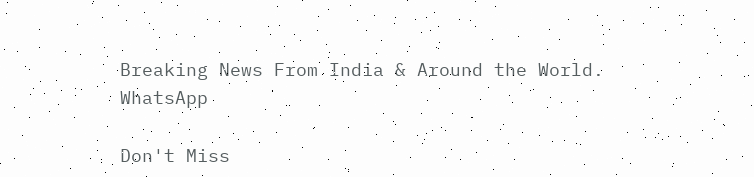Breaking News From India & Around the World.
WhatsApp

Don't Miss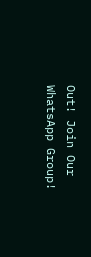Out! Join Our WhatsApp Group!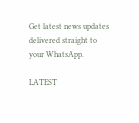Get latest news updates delivered straight to your WhatsApp.

LATEST